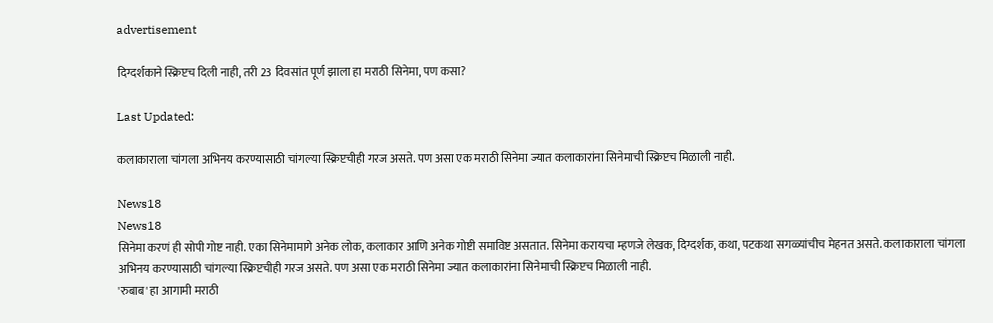advertisement

दिग्दर्शकाने स्क्रिप्टच दिली नाही, तरी 23 दिवसांत पूर्ण झाला हा मराठी सिनेमा, पण कसा?

Last Updated:

कलाकाराला चांगला अभिनय करण्यासाठी चांगल्या स्क्रिप्टचीही गरज असते. पण असा एक मराठी सिनेमा ज्यात कलाकारांना सिनेमाची स्क्रिप्टच मिळाली नाही.

News18
News18
सिनेमा करणं ही सोपी गोष्ट नाही. एका सिनेमामागे अनेक लोक, कलाकार आणि अनेक गोष्टी समाविष्ट असतात. सिनेमा करायचा म्हणजे लेखक, दिग्दर्शक, कथा, पटकथा सगळ्यांचीच मेहनत असते. कलाकाराला चांगला अभिनय करण्यासाठी चांगल्या स्क्रिप्टचीही गरज असते. पण असा एक मराठी सिनेमा ज्यात कलाकारांना सिनेमाची स्क्रिप्टच मिळाली नाही.
'रुबाब' हा आगामी मराठी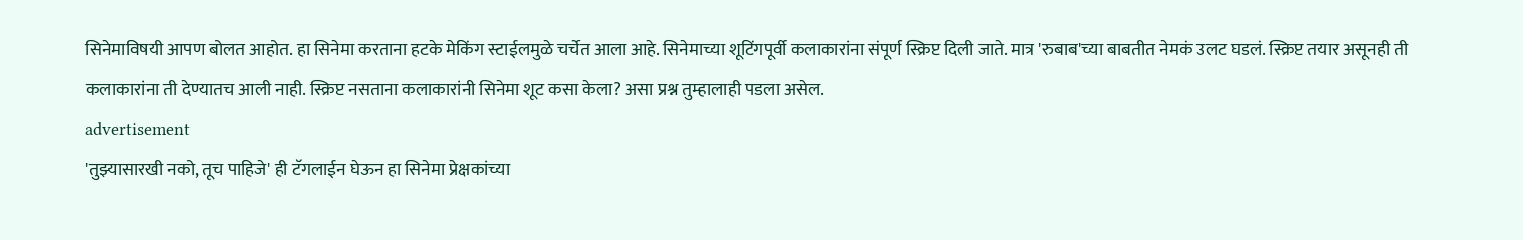सिनेमाविषयी आपण बोलत आहोत. हा सिनेमा करताना हटके मेकिंग स्टाईलमुळे चर्चेत आला आहे. सिनेमाच्या शूटिंगपूर्वी कलाकारांना संपूर्ण स्क्रिप्ट दिली जाते. मात्र 'रुबाब'च्या बाबतीत नेमकं उलट घडलं. स्क्रिप्ट तयार असूनही ती कलाकारांना ती देण्यातच आली नाही. स्क्रिप्ट नसताना कलाकारांनी सिनेमा शूट कसा केला? असा प्रश्न तुम्हालाही पडला असेल.
advertisement
'तुझ्यासारखी नको, तूच पाहिजे' ही टॅगलाईन घेऊन हा सिनेमा प्रेक्षकांच्या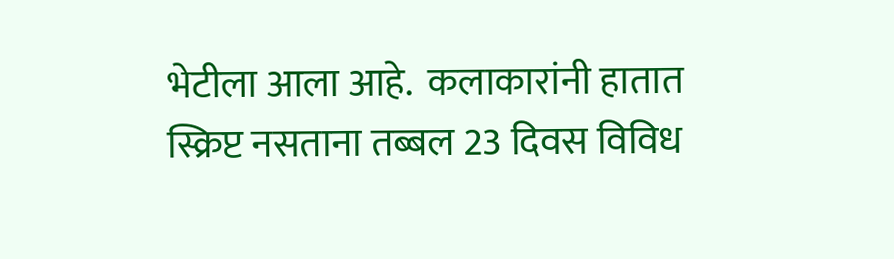भेटीला आला आहे.  कलाकारांनी हातात स्क्रिप्ट नसताना तब्बल 23 दिवस विविध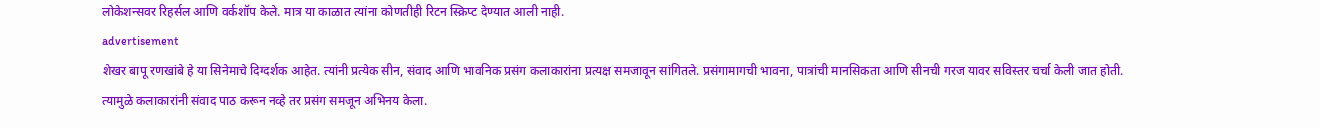लोकेशन्सवर रिहर्सल आणि वर्कशॉप केले. मात्र या काळात त्यांना कोणतीही रिटन स्क्रिप्ट देण्यात आली नाही.
advertisement
शेखर बापू रणखांबे हे या सिनेमाचे दिग्दर्शक आहेत. त्यांनी प्रत्येक सीन, संवाद आणि भावनिक प्रसंग कलाकारांना प्रत्यक्ष समजावून सांगितले. प्रसंगामागची भावना, पात्रांची मानसिकता आणि सीनची गरज यावर सविस्तर चर्चा केली जात होती. त्यामुळे कलाकारांनी संवाद पाठ करून नव्हे तर प्रसंग समजून अभिनय केला.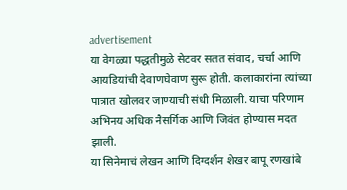advertisement
या वेगळ्या पद्धतीमुळे सेटवर सतत संवाद, चर्चा आणि आयडियांची देवाणघेवाण सुरू होती. कलाकारांना त्यांच्या पात्रात खोलवर जाण्याची संधी मिळाली. याचा परिणाम अभिनय अधिक नैसर्गिक आणि जिवंत होण्यास मदत झाली.
या सिनेमाचं लेखन आणि दिग्दर्शन शेखर बापू रणखांबे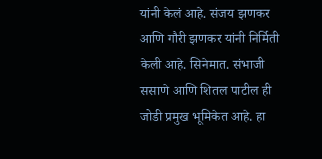यांनी केलं आहे. संजय झणकर आणि गौरी झणकर यांनी निर्मिती केली आहे. सिनेमात. संभाजी ससाणे आणि शितल पाटील ही जोडी प्रमुख भूमिकेत आहे. हा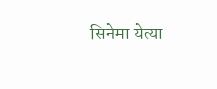सिनेमा येत्या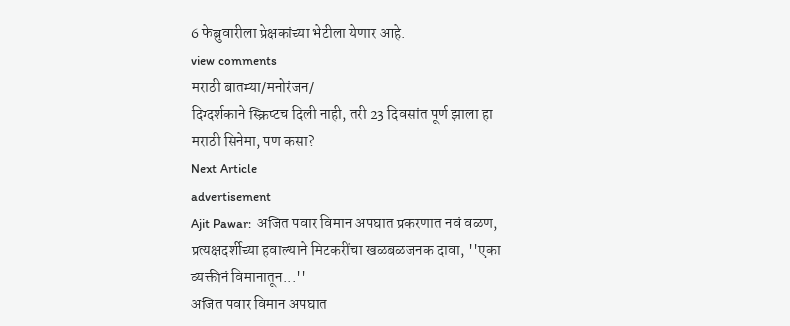6 फेब्रुवारीला प्रेक्षकांच्या भेटीला येणार आहे.
view comments
मराठी बातम्या/मनोरंजन/
दिग्दर्शकाने स्क्रिप्टच दिली नाही, तरी 23 दिवसांत पूर्ण झाला हा मराठी सिनेमा, पण कसा?
Next Article
advertisement
Ajit Pawar:  अजित पवार विमान अपघात प्रकरणात नवं वळण, प्रत्यक्षदर्शीच्या हवाल्याने मिटकरींचा खळबळजनक दावा, ''एका व्यक्तीनं विमानातून...''
अजित पवार विमान अपघात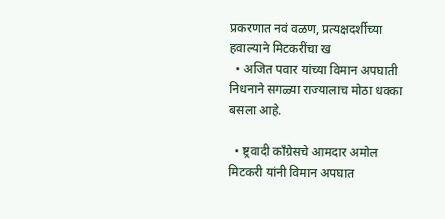प्रकरणात नवं वळण, प्रत्यक्षदर्शीच्या हवाल्याने मिटकरींचा ख
  • अजित पवार यांच्या विमान अपघाती निधनाने सगळ्या राज्यालाच मोठा धक्का बसला आहे.

  • ष्ट्रवादी काँग्रेसचे आमदार अमोल मिटकरी यांनी विमान अपघात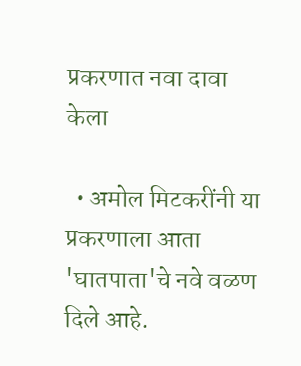प्रकरणात नवा दावा केला

  • अमोल मिटकरींनी या प्रकरणाला आता 'घातपाता'चे नवे वळण दिले आहे.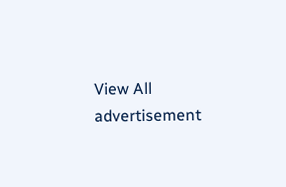View All
advertisement